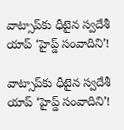వాట్సాప్‌కు ధీటైన స్వదేశీ యాప్ ‘హైప్డ్ సంవాదిని’!

వాట్సాప్‌కు ధీటైన స్వదేశీ యాప్ ‘హైప్డ్ సంవాదిని’!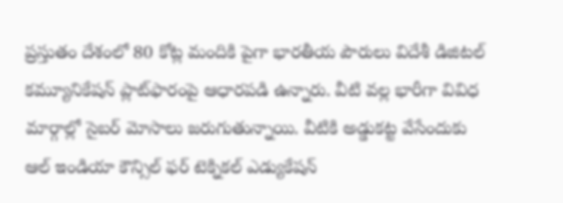ప్రస్తుతం దేశంలో 80 కోట్ల మందికి పైగా భారతీయ పౌరులు విదేశీ డిజిటల్ కమ్యూనికేషన్ ప్లాట్‌ఫారంపై ఆధారపడి ఉన్నారు. వీటి వల్ల భారీగా వివిధ మార్గాల్లో సైబర్ మోసాలు జరుగుతున్నాయి. వీటికి అడ్డుకట్ట వేసేందుకు ఆల్ ఇండియా కౌన్సిల్ ఫర్ టెక్నికల్ ఎడ్యుకేషన్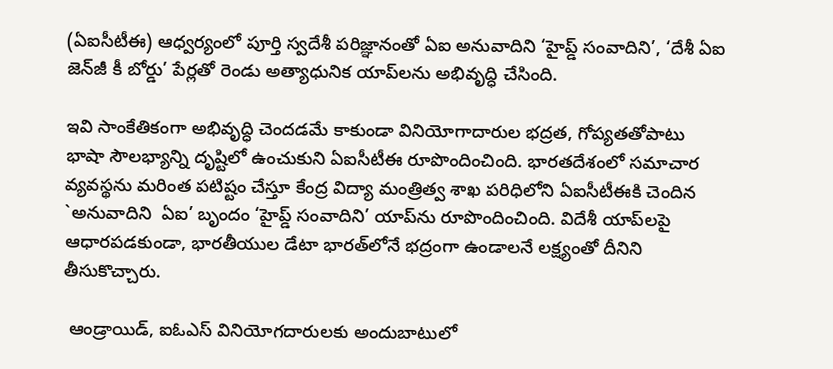(ఏఐసీటీఈ) ఆధ్వర్యంలో పూర్తి స్వదేశీ పరిజ్ఞానంతో ఏఐ అనువాదిని ‘హైప్డ్ సంవాదిని’, ‘దేశీ ఏఐ జెన్‌జీ కీ బోర్డు’ పేర్లతో రెండు అత్యాధునిక యాప్‌లను అభివృద్ధి చేసింది.

ఇవి సాంకేతికంగా అభివృద్ధి చెందడమే కాకుండా వినియోగాదారుల భద్రత, గోప్యతతోపాటు భాషా సౌలభ్యాన్ని దృష్టిలో ఉంచుకుని ఏఐసీటీఈ రూపొందించింది. భారతదేశంలో సమాచార వ్యవస్థను మరింత పటిష్టం చేస్తూ కేంద్ర విద్యా మంత్రిత్వ శాఖ పరిధిలోని ఏఐసీటీఈకి చెందిన `అనువాదిని  ఏఐ’ బృందం ‘హైప్డ్ సంవాదిని’ యాప్‌ను రూపొందించింది. విదేశీ యాప్‌లపై ఆధారపడకుండా, భారతీయుల డేటా భారత్‌లోనే భద్రంగా ఉండాలనే లక్ష్యంతో దీనిని తీసుకొచ్చారు.

 ఆండ్రాయిడ్, ఐఓఎస్ వినియోగదారులకు అందుబాటులో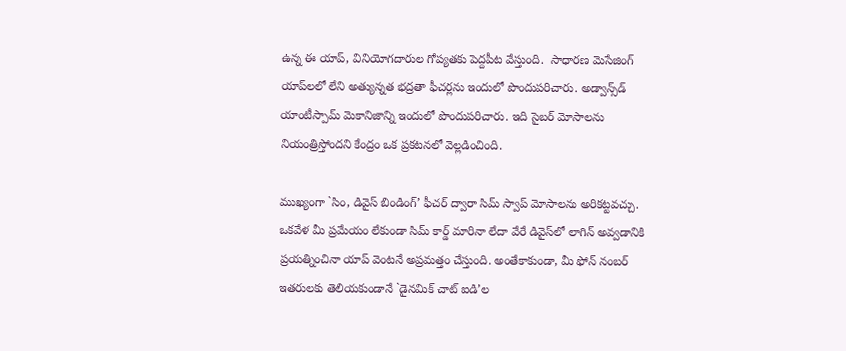ఉన్న ఈ యాప్, వినియోగదారుల గోప్యతకు పెద్దపీట వేస్తుంది.  సాధారణ మెసేజింగ్ యాప్‌లలో లేని అత్యున్నత భద్రతా ఫీచర్లను ఇందులో పొందుపరిచారు. అడ్వాన్స్‌డ్ యాంటీస్పామ్ మెకానిజాన్ని ఇందులో పొందుపరిచారు. ఇది సైబర్ మోసాలను నియంత్రిస్తోందని కేంద్రం ఒక ప్రకటనలో వెల్లడించింది.

ముఖ్యంగా `సిం, డివైస్ బిండింగ్’ ఫీచర్ ద్వారా సిమ్ స్వాప్ మోసాలను అరికట్టవచ్చు.  ఒకవేళ మీ ప్రమేయం లేకుండా సిమ్ కార్డ్ మారినా లేదా వేరే డివైస్‌లో లాగిన్ అవ్వడానికి ప్రయత్నించినా యాప్ వెంటనే అప్రమత్తం చేస్తుంది. అంతేకాకుండా, మీ ఫోన్ నంబర్ ఇతరులకు తెలియకుండానే `డైనమిక్ చాట్ ఐడి’ల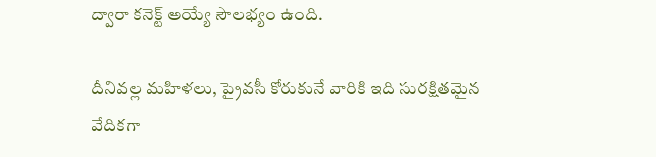ద్వారా కనెక్ట్ అయ్యే సౌలభ్యం ఉంది.

దీనివల్ల మహిళలు, ప్రైవసీ కోరుకునే వారికి ఇది సురక్షితమైన వేదికగా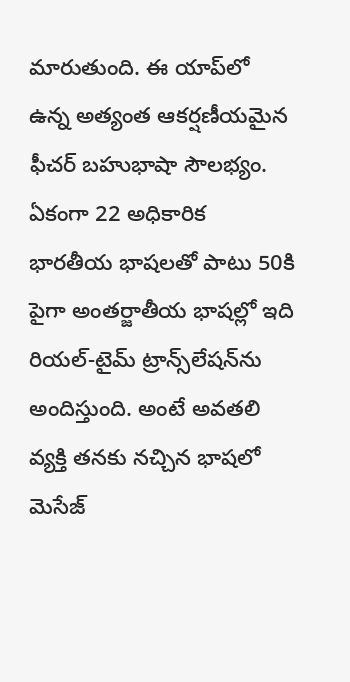మారుతుంది. ఈ యాప్‌లో ఉన్న అత్యంత ఆకర్షణీయమైన ఫీచర్ బహుభాషా సౌలభ్యం. ఏకంగా 22 అధికారిక భారతీయ భాషలతో పాటు 50కి పైగా అంతర్జాతీయ భాషల్లో ఇది రియల్-టైమ్ ట్రాన్స్‌లేషన్‌ను అందిస్తుంది. అంటే అవతలి వ్యక్తి తనకు నచ్చిన భాషలో మెసేజ్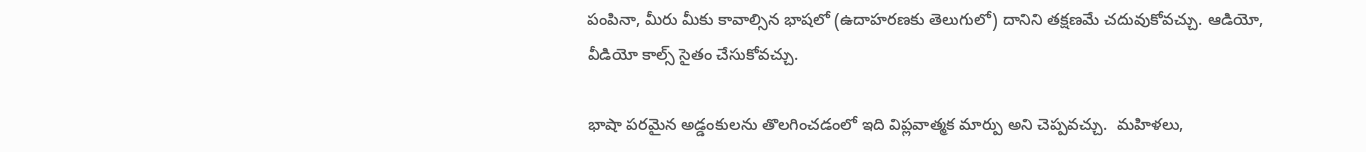పంపినా, మీరు మీకు కావాల్సిన భాషలో (ఉదాహరణకు తెలుగులో) దానిని తక్షణమే చదువుకోవచ్చు. ఆడియో, వీడియో కాల్స్ సైతం చేసుకోవచ్చు.

భాషా పరమైన అడ్డంకులను తొలగించడంలో ఇది విప్లవాత్మక మార్పు అని చెప్పవచ్చు.  మహిళలు,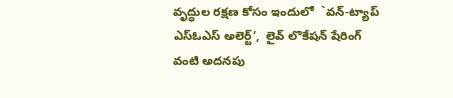వృద్ధుల రక్షణ కోసం ఇందులో  `వన్-ట్యాప్ ఎస్ఓఎస్ అలెర్ట్’,  లైవ్ లొకేషన్ షేరింగ్ వంటి అదనపు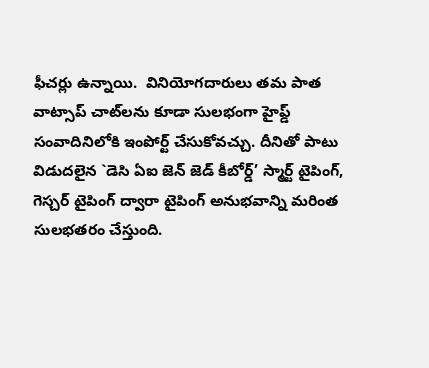ఫీచర్లు ఉన్నాయి.  వినియోగదారులు తమ పాత వాట్సాప్ చాట్‌లను కూడా సులభంగా హైప్డ్ సంవాదినిలోకి ఇంపోర్ట్ చేసుకోవచ్చు. దీనితో పాటు విడుదలైన `డెసి ఏఐ జెన్ జెడ్ కీబోర్డ్’ స్మార్ట్ టైపింగ్, గెస్చర్ టైపింగ్ ద్వారా టైపింగ్ అనుభవాన్ని మరింత సులభతరం చేస్తుంది.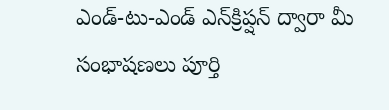ఎండ్-టు-ఎండ్ ఎన్‌క్రిప్షన్ ద్వారా మీ సంభాషణలు పూర్తి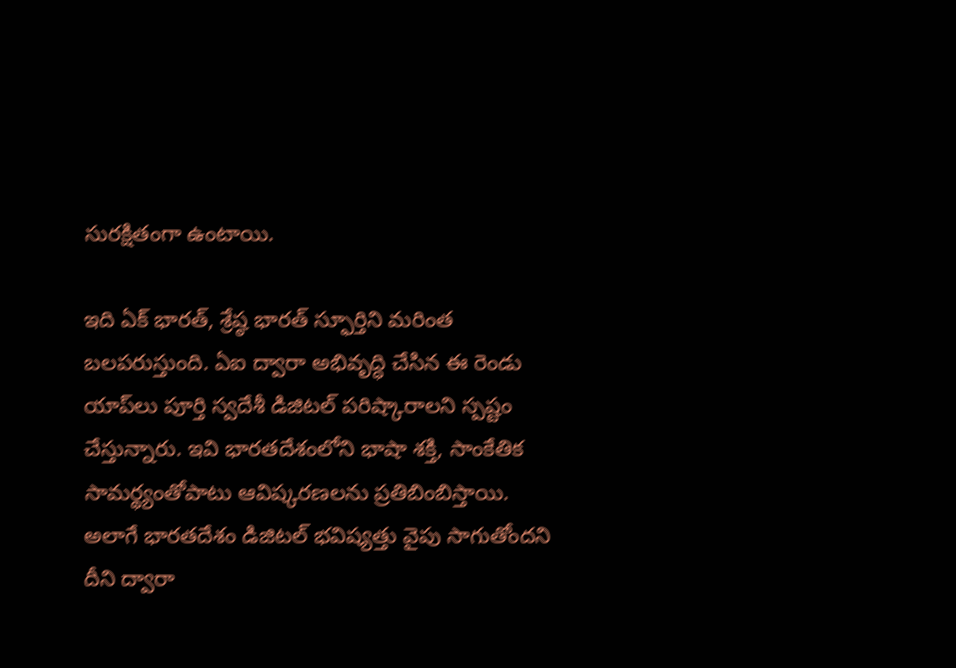సురక్షితంగా ఉంటాయి.

ఇది ఏక్ భారత్, శ్రేష్ఠ భారత్ స్ఫూర్తిని మరింత బలపరుస్తుంది. ఏఐ ద్వారా అభివృద్ధి చేసిన ఈ రెండు యాప్‌లు పూర్తి స్వదేశీ డిజిటల్ పరిష్కారాలని స్పష్టం చేస్తున్నారు. ఇవి భారతదేశంలోని భాషా శక్తి, సాంకేతిక సామర్థ్యంతోపాటు ఆవిష్కరణలను ప్రతిబింబిస్తాయి. అలాగే భారతదేశం డిజిటల్ భవిష్యత్తు వైపు సాగుతోందని దీని ద్వారా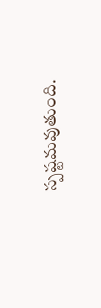స్పష్టమవుతుంది.